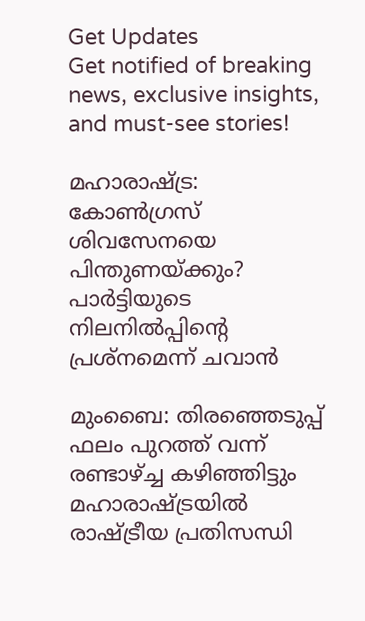Get Updates
Get notified of breaking news, exclusive insights, and must-see stories!

മഹാരാഷ്ട്ര: കോണ്‍ഗ്രസ് ശിവസേനയെ പിന്തുണയ്ക്കും? പാര്‍ട്ടിയുടെ നിലനില്‍പ്പിന്‍റെ പ്രശ്നമെന്ന് ചവാന്‍

മുംബൈ: തിരഞ്ഞെടുപ്പ് ഫലം പുറത്ത് വന്ന് രണ്ടാഴ്ച്ച കഴിഞ്ഞിട്ടും മഹാരാഷ്ട്രയില്‍ രാഷ്ട്രീയ പ്രതിസന്ധി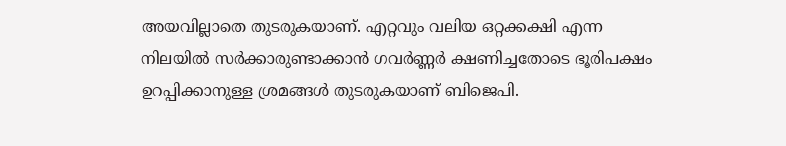അയവില്ലാതെ തുടരുകയാണ്. എറ്റവും വലിയ ഒറ്റക്കക്ഷി എന്ന നിലയില്‍ സര്‍ക്കാരുണ്ടാക്കാന്‍ ഗവര്‍ണ്ണര്‍ ക്ഷണിച്ചതോടെ ഭൂരിപക്ഷം ഉറപ്പിക്കാനുള്ള ശ്രമങ്ങള്‍ തുടരുകയാണ് ബിജെപി.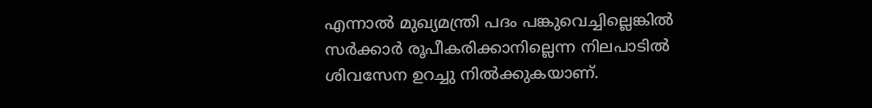എന്നാല്‍ മുഖ്യമന്ത്രി പദം പങ്കുവെച്ചില്ലെങ്കില്‍ സര്‍ക്കാര്‍ രൂപീകരിക്കാനില്ലെന്ന നിലപാടില്‍ ശിവസേന ഉറച്ചു നില്‍ക്കുകയാണ്.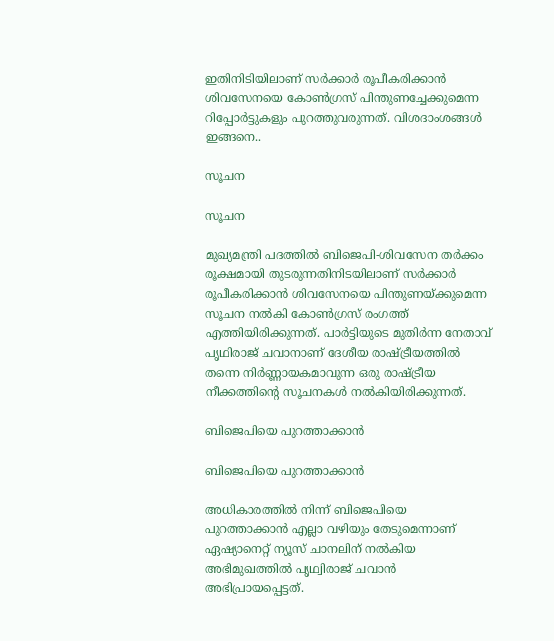ഇതിനിടിയിലാണ് സര്‍ക്കാര്‍ രൂപീകരിക്കാന്‍ ശിവസേനയെ കോണ്‍ഗ്രസ് പിന്തുണച്ചേക്കുമെന്ന റിപ്പോര്‍ട്ടുകളും പുറത്തുവരുന്നത്. വിശദാംശങ്ങള്‍ ഇങ്ങനെ..

സൂചന

സൂചന

മുഖ്യമന്ത്രി പദത്തില്‍ ബിജെപി-ശിവസേന തര്‍ക്കം രൂക്ഷമായി തുടരുന്നതിനിടയിലാണ് സര്‍ക്കാര്‍ രൂപീകരിക്കാന്‍ ശിവസേനയെ പിന്തുണയ്ക്കുമെന്ന സൂചന നല്‍കി കോണ്‍ഗ്രസ് രംഗത്ത് എത്തിയിരിക്കുന്നത്. പാര്‍ട്ടിയുടെ മുതിര്‍ന്ന നേതാവ് പൃഥിരാജ് ചവാനാണ് ദേശീയ രാഷ്ട്രീയത്തില്‍ തന്നെ നിര്‍ണ്ണായകമാവുന്ന ഒരു രാഷ്ട്രീയ നീക്കത്തിന്‍റെ സൂചനകള്‍ നല്‍കിയിരിക്കുന്നത്.

ബിജെപിയെ പുറത്താക്കാന്‍

ബിജെപിയെ പുറത്താക്കാന്‍

അധികാരത്തില്‍ നിന്ന് ബിജെപിയെ പുറത്താക്കാന്‍ എല്ലാ വഴിയും തേടുമെന്നാണ് ഏഷ്യാനെറ്റ് ന്യൂസ് ചാനലിന് നല്‍കിയ അഭിമുഖത്തില്‍ പൃഥ്വിരാജ് ചവാന്‍ അഭിപ്രായപ്പെട്ടത്.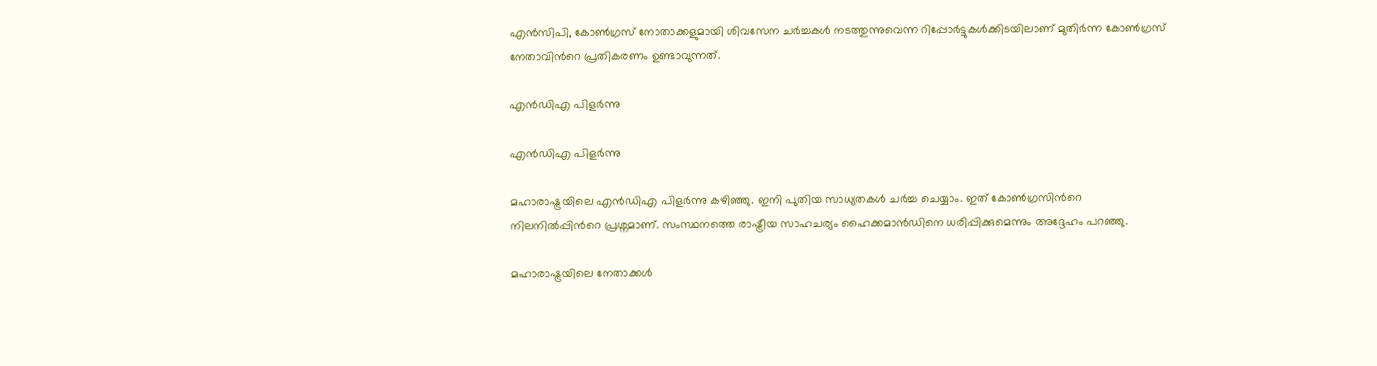എന്‍സിപി, കോണ്‍ഗ്രസ് നോതാക്കളുമായി ശിവസേന ചര്‍ച്ചകള്‍ നടത്തുന്നുവെന്ന റിപ്പോര്‍ട്ടുകള്‍ക്കിടയിലാണ് മുതിര്‍ന്ന കോണ്‍ഗ്രസ് നേതാവിന്‍റെ പ്രതികരണം ഉണ്ടാവുന്നത്.

എന്‍ഡിഎ പിളര്‍ന്നു

എന്‍ഡിഎ പിളര്‍ന്നു

മഹാരാഷ്ട്രയിലെ എന്‍ഡിഎ പിളര്‍ന്നു കഴിഞ്ഞു. ഇനി പുതിയ സാധ്യതകള്‍ ചര്‍ച്ച ചെയ്യാം. ഇത് കോണ്‍ഗ്രസിന്‍റെ നിലനില്‍പ്പിന്‍റെ പ്രശ്നമാണ്. സംസ്ഥനത്തെ രാഷ്ട്രീയ സാഹചര്യം ഹൈക്കമാന്‍ഡിനെ ധരിപ്പിക്കുമെന്നും അദ്ദേഹം പറഞ്ഞു.

മഹാരാഷ്ട്രയിലെ നേതാക്കള്‍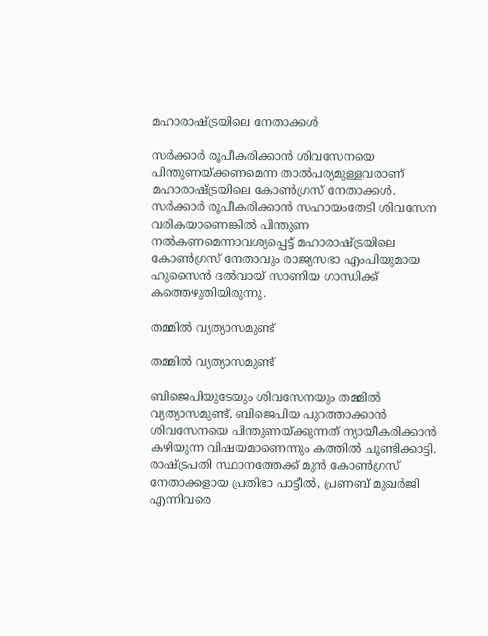മഹാരാഷ്ട്രയിലെ നേതാക്കള്‍

സര്‍ക്കാര്‍ രൂപീകരിക്കാന്‍ ശിവസേനയെ പിന്തുണയ്ക്കണമെന്ന താല്‍പര്യമുള്ളവരാണ് മഹാരാഷ്ട്രയിലെ കോണ്‍ഗ്രസ് നേതാക്കള്‍. സർക്കാർ രൂപീകരിക്കാൻ സഹായംതേടി ശിവസേന വരികയാണെങ്കിൽ പിന്തുണ നൽകണമെന്നാവശ്യപ്പെട്ട് മഹാരാഷ്ട്രയിലെ കോൺഗ്രസ് നേതാവും രാജ്യസഭാ എംപിയുമായ ഹുസൈൻ ദൽവായ് സാണിയ ഗാന്ധിക്ക് കത്തെഴുതിയിരുന്നു.

തമ്മില്‍ വ്യത്യാസമുണ്ട്

തമ്മില്‍ വ്യത്യാസമുണ്ട്

ബിജെപിയുടേയും ശിവസേനയും തമ്മില്‍ വ്യത്യാസമുണ്ട്. ബിജെപിയ പുറത്താക്കാന്‍ ശിവസേനയെ പിന്തുണയ്ക്കുന്നത് ന്യായീകരിക്കാന്‍ കഴിയുന്ന വിഷയമാണെന്നും കത്തില്‍ ചൂണ്ടിക്കാട്ടി. രാഷ്ട്രപതി സ്ഥാനത്തേക്ക് മുൻ കോൺഗ്രസ് നേതാക്കളായ പ്രതിഭാ പാട്ടീൽ, പ്രണബ് മുഖർജി എന്നിവരെ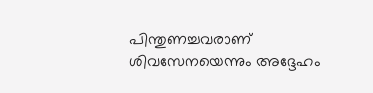പിന്തുണച്ചവരാണ് ശിവസേനയെന്നും അദ്ദേഹം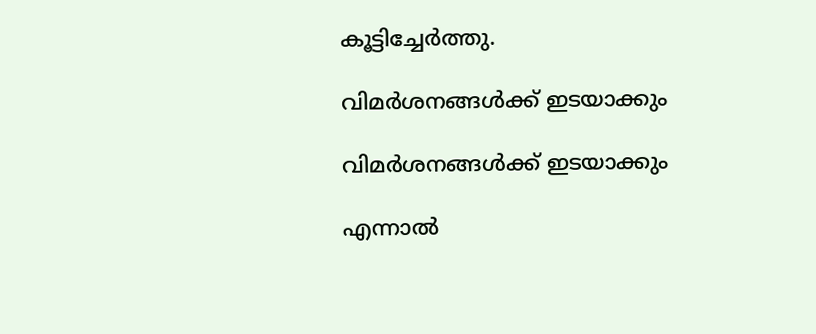കൂട്ടിച്ചേര്‍ത്തു.

വിമര്‍ശനങ്ങള്‍ക്ക് ഇടയാക്കും

വിമര്‍ശനങ്ങള്‍ക്ക് ഇടയാക്കും

എന്നാല്‍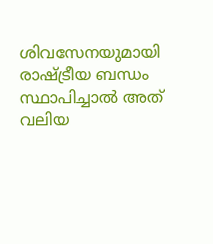ശിവസേനയുമായി രാഷ്ട്രീയ ബന്ധം സ്ഥാപിച്ചാല്‍ അത് വലിയ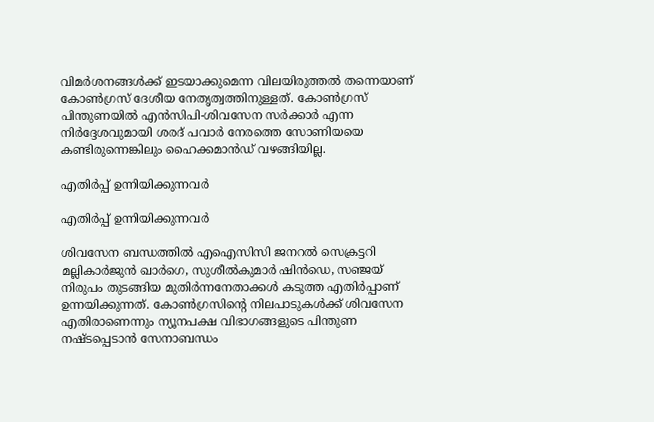വിമര്‍ശനങ്ങള്‍ക്ക് ഇടയാക്കുമെന്ന വിലയിരുത്തല്‍ തന്നെയാണ് കോണ്‍ഗ്രസ് ദേശീയ നേതൃത്വത്തിനുള്ളത്. കോണ്‍ഗ്രസ് പിന്തുണയില്‍ എന്‍സിപി-ശിവസേന സര്‍ക്കാര്‍ എന്ന നിര്‍ദ്ദേശവുമായി ശരദ് പവാര്‍ നേരത്തെ സോണിയയെ കണ്ടിരുന്നെങ്കിലും ഹൈക്കമാന്‍ഡ് വഴങ്ങിയില്ല.

എതിര്‍പ്പ് ഉന്നിയിക്കുന്നവര്‍

എതിര്‍പ്പ് ഉന്നിയിക്കുന്നവര്‍

ശിവസേന ബന്ധത്തില്‍ എഐസിസി ജനറൽ സെക്രട്ടറി മല്ലികാർജുൻ ഖാർഗെ, സുശീൽകുമാർ ഷിൻഡെ, സഞ്ജയ് നിരുപം തുടങ്ങിയ മുതിർന്നനേതാക്കള്‍ കടുത്ത എതിര്‍പ്പാണ് ഉന്നയിക്കുന്നത്. കോണ്‍ഗ്രസിന്‍റെ നിലപാടുകള്‍ക്ക് ശിവസേന എതിരാണെന്നും ന്യൂനപക്ഷ വിഭാഗങ്ങളുടെ പിന്തുണ നഷ്ടപ്പെടാന്‍ സേനാബന്ധം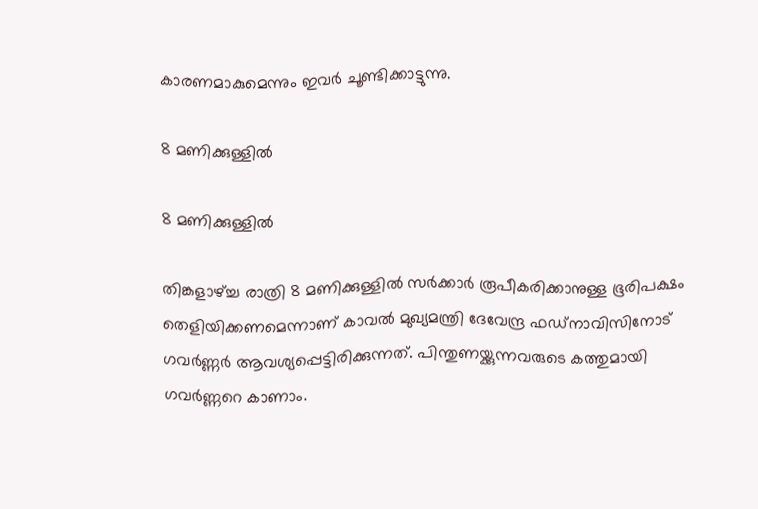കാരണമാകുമെന്നും ഇവര്‍ ചൂണ്ടിക്കാട്ടുന്നു.

8 മണിക്കുള്ളില്‍

8 മണിക്കുള്ളില്‍

തിങ്കളാഴ്ച്ച രാത്രി 8 മണിക്കുള്ളില്‍ സര്‍ക്കാര്‍ രൂപീകരിക്കാനുള്ള ഭൂരിപക്ഷം തെളിയിക്കണമെന്നാണ് കാവല്‍ മുഖ്യമന്ത്രി ദേവേന്ദ്ര ഫഡ്നാവിസിനോട് ഗവര്‍ണ്ണര്‍ ആവശ്യപ്പെട്ടിരിക്കുന്നത്. പിന്തുണയ്ക്കുന്നവരുടെ കത്തുമായി ഗവര്‍ണ്ണറെ കാണാം.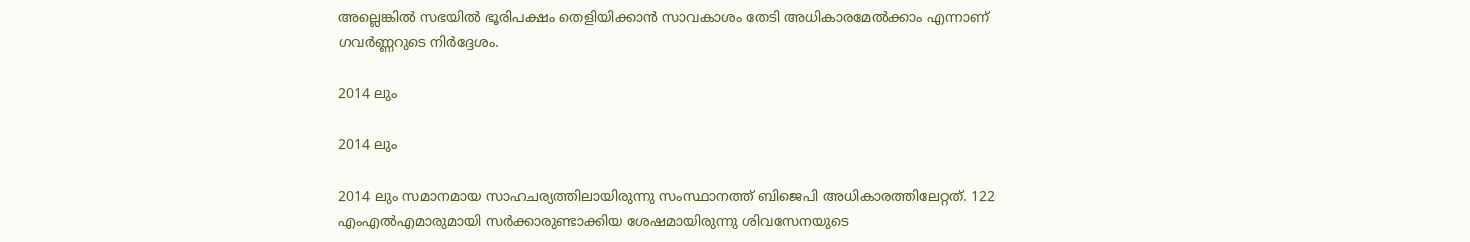അല്ലെങ്കില്‍ സഭയില്‍ ഭൂരിപക്ഷം തെളിയിക്കാന്‍ സാവകാശം തേടി അധികാരമേല്‍ക്കാം എന്നാണ് ഗവര്‍ണ്ണറുടെ നിര്‍ദ്ദേശം.

2014 ലും

2014 ലും

2014 ലും സമാനമായ സാഹചര്യത്തിലായിരുന്നു സംസ്ഥാനത്ത് ബിജെപി അധികാരത്തിലേറ്റത്. 122 എംഎല്‍എമാരുമായി സര്‍ക്കാരുണ്ടാക്കിയ ശേഷമായിരുന്നു ശിവസേനയുടെ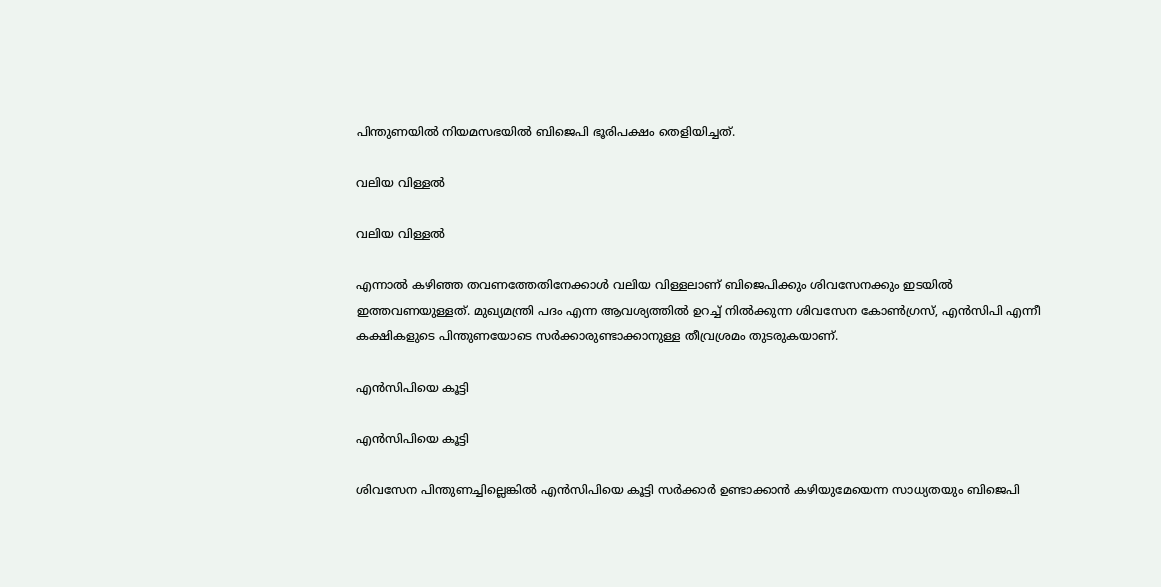പിന്തുണയില്‍ നിയമസഭയില്‍ ബിജെപി ഭൂരിപക്ഷം തെളിയിച്ചത്.

വലിയ വിള്ളല്‍

വലിയ വിള്ളല്‍

എന്നാല്‍ കഴിഞ്ഞ തവണത്തേതിനേക്കാള്‍ വലിയ വിള്ളലാണ് ബിജെപിക്കും ശിവസേനക്കും ഇടയില്‍ ഇത്തവണയുള്ളത്. മുഖ്യമന്ത്രി പദം എന്ന ആവശ്യത്തില്‍ ഉറച്ച് നില്‍ക്കുന്ന ശിവസേന കോണ്‍ഗ്രസ്, എന്‍സിപി എന്നീ കക്ഷികളുടെ പിന്തുണയോടെ സര്‍ക്കാരുണ്ടാക്കാനുള്ള തീവ്രശ്രമം തുടരുകയാണ്.

എന്‍സിപിയെ കൂട്ടി

എന്‍സിപിയെ കൂട്ടി

ശിവസേന പിന്തുണച്ചില്ലെങ്കില്‍ എന്‍സിപിയെ കൂട്ടി സര്‍ക്കാര്‍ ഉണ്ടാക്കാന്‍ കഴിയുമേയെന്ന സാധ്യതയും ബിജെപി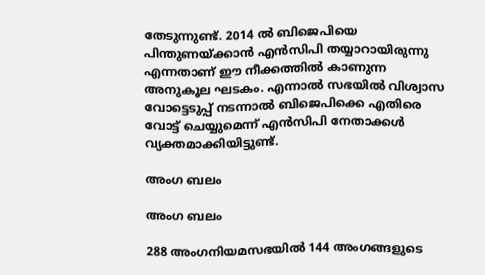തേടുന്നുണ്ട്. 2014 ല്‍ ബിജെപിയെ പിന്തുണയ്ക്കാന്‍ എന്‍സിപി തയ്യാറായിരുന്നു എന്നതാണ് ഈ നീക്കത്തില്‍ കാണുന്ന അനുകൂല ഘടകം. എന്നാല്‍ സഭയില്‍ വിശ്വാസ വോട്ടെടുപ്പ് നടന്നാല്‍ ബിജെപിക്കെ എതിരെ വോട്ട് ചെയ്യുമെന്ന് എന്‍സിപി നേതാക്കള്‍ വ്യക്തമാക്കിയിട്ടുണ്ട്.

അംഗ ബലം

അംഗ ബലം

288 അംഗനിയമസഭയില്‍ 144 അംഗങ്ങളുടെ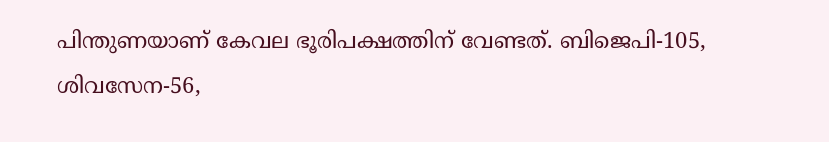പിന്തുണയാണ് കേവല ഭൂരിപക്ഷത്തിന് വേണ്ടത്. ബിജെപി-105, ശിവസേന-56,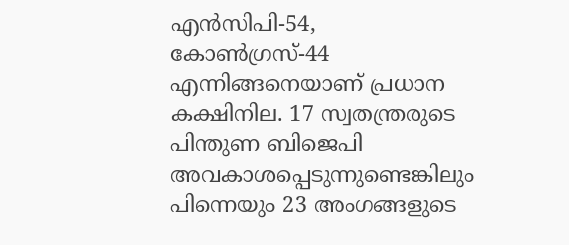എന്‍സിപി-54, കോണ്‍ഗ്രസ്-44 എന്നിങ്ങനെയാണ് പ്രധാന കക്ഷിനില. 17 സ്വതന്ത്രരുടെ പിന്തുണ ബിജെപി അവകാശപ്പെടുന്നുണ്ടെങ്കിലും പിന്നെയും 23 അംഗങ്ങളുടെ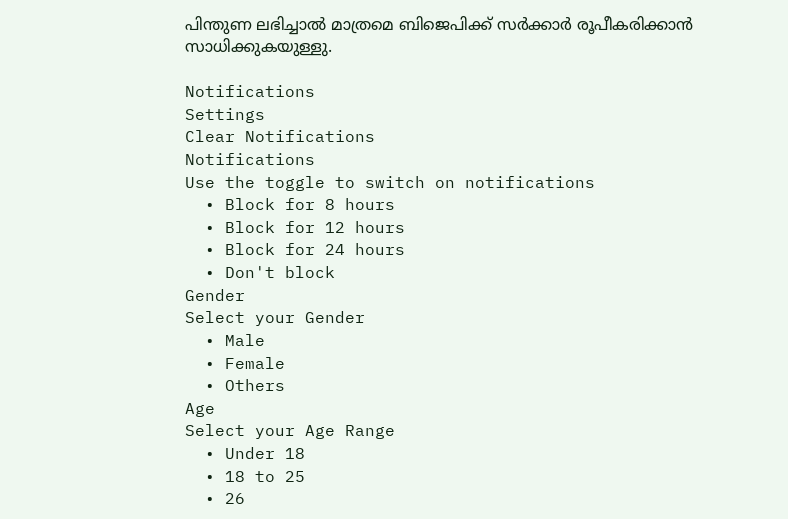പിന്തുണ ലഭിച്ചാല്‍ മാത്രമെ ബിജെപിക്ക് സര്‍ക്കാര്‍ രൂപീകരിക്കാന്‍ സാധിക്കുകയുള്ളു.

Notifications
Settings
Clear Notifications
Notifications
Use the toggle to switch on notifications
  • Block for 8 hours
  • Block for 12 hours
  • Block for 24 hours
  • Don't block
Gender
Select your Gender
  • Male
  • Female
  • Others
Age
Select your Age Range
  • Under 18
  • 18 to 25
  • 26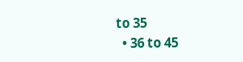to 35
  • 36 to 45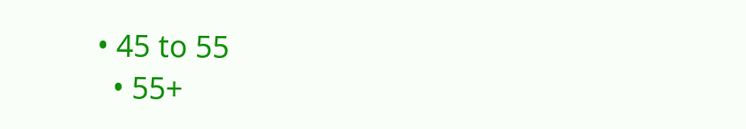• 45 to 55
  • 55+